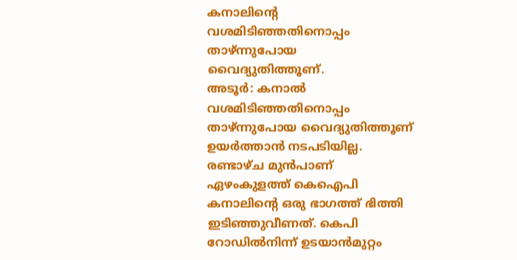കനാലിന്റെ വശമിടിഞ്ഞതിനൊപ്പം താഴ്ന്നുപോയ വൈദ്യുതിത്തൂണ്.
അടൂർ: കനാൽ വശമിടിഞ്ഞതിനൊപ്പം താഴ്ന്നുപോയ വൈദ്യുതിത്തൂണ് ഉയർത്താൻ നടപടിയില്ല. രണ്ടാഴ്ച മുൻപാണ് ഏഴംകുളത്ത് കെഐപി കനാലിന്റെ ഒരു ഭാഗത്ത് ഭിത്തി ഇടിഞ്ഞുവീണത്. കെപി റോഡിൽനിന്ന് ഉടയാൻമുറ്റം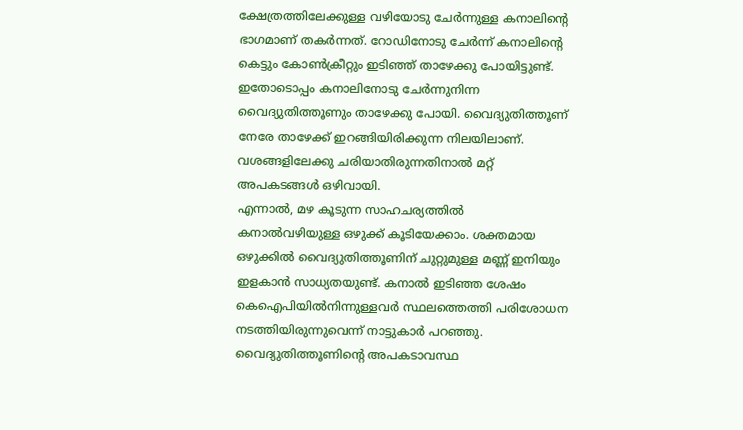ക്ഷേത്രത്തിലേക്കുള്ള വഴിയോടു ചേർന്നുള്ള കനാലിന്റെ ഭാഗമാണ് തകർന്നത്. റോഡിനോടു ചേർന്ന് കനാലിന്റെ കെട്ടും കോൺക്രീറ്റും ഇടിഞ്ഞ് താഴേക്കു പോയിട്ടുണ്ട്.
ഇതോടൊപ്പം കനാലിനോടു ചേർന്നുനിന്ന വൈദ്യുതിത്തൂണും താഴേക്കു പോയി. വൈദ്യുതിത്തൂണ് നേരേ താഴേക്ക് ഇറങ്ങിയിരിക്കുന്ന നിലയിലാണ്. വശങ്ങളിലേക്കു ചരിയാതിരുന്നതിനാൽ മറ്റ് അപകടങ്ങൾ ഒഴിവായി.
എന്നാൽ, മഴ കൂടുന്ന സാഹചര്യത്തിൽ കനാൽവഴിയുള്ള ഒഴുക്ക് കൂടിയേക്കാം. ശക്തമായ ഒഴുക്കിൽ വൈദ്യുതിത്തൂണിന് ചുറ്റുമുള്ള മണ്ണ് ഇനിയും ഇളകാൻ സാധ്യതയുണ്ട്. കനാൽ ഇടിഞ്ഞ ശേഷം കെഐപിയിൽനിന്നുള്ളവർ സ്ഥലത്തെത്തി പരിശോധന നടത്തിയിരുന്നുവെന്ന് നാട്ടുകാർ പറഞ്ഞു.
വൈദ്യുതിത്തൂണിന്റെ അപകടാവസ്ഥ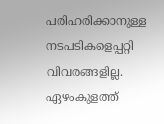പരിഹരിക്കാനുള്ള നടപടികളെപ്പറ്റി വിവരങ്ങളില്ല. ഏഴംകുളത്ത്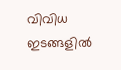വിവിധ ഇടങ്ങളിൽ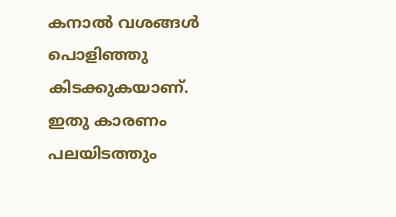കനാൽ വശങ്ങൾ പൊളിഞ്ഞു കിടക്കുകയാണ്. ഇതു കാരണം പലയിടത്തും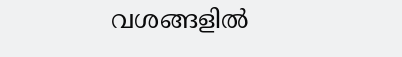വശങ്ങളിൽ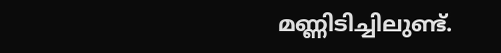മണ്ണിടിച്ചിലുണ്ട്.